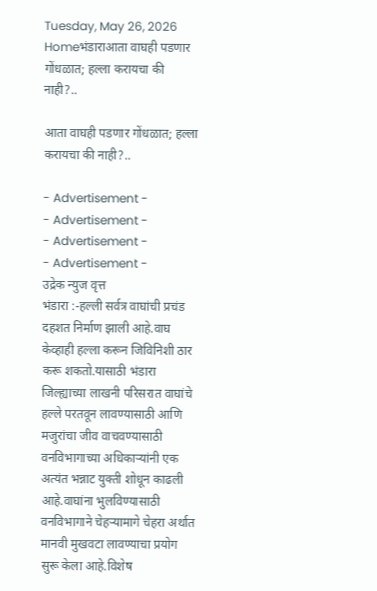Tuesday, May 26, 2026
Homeभंडाराआता वाघही पडणार गोंधळात; हल्ला करायचा की नाही?..

आता वाघही पडणार गोंधळात; हल्ला करायचा की नाही?..

- Advertisement -
- Advertisement -
- Advertisement -
- Advertisement -
उद्रेक न्युज वृत्त
भंडारा :-हल्ली सर्वत्र वाघांची प्रचंड दहशत निर्माण झाली आहे.वाघ केव्हाही हल्ला करून जिविनिशी ठार करू शकतो.यासाठी भंडारा जिल्ह्याच्या लाखनी परिसरात वाघांचे हल्ले परतवून लावण्यासाठी आणि मजुरांचा जीव वाचवण्यासाठी वनविभागाच्या अधिकाऱ्यांनी एक अत्यंत भन्नाट युक्ती शोधून काढली आहे.वाघांना भुलविण्यासाठी वनविभागाने चेहऱ्यामागे चेहरा अर्थात मानवी मुखवटा लावण्याचा प्रयोग सुरू केला आहे.विशेष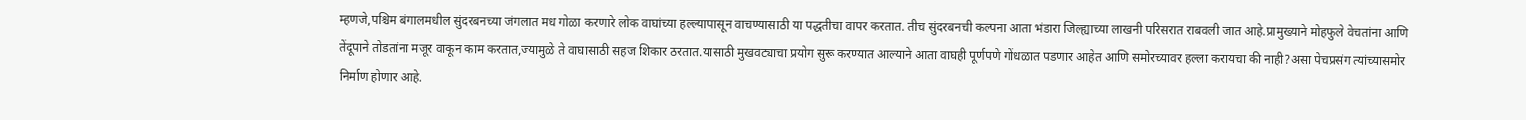म्हणजे,पश्चिम बंगालमधील सुंदरबनच्या जंगलात मध गोळा करणारे लोक वाघांच्या हल्ल्यापासून वाचण्यासाठी या पद्धतीचा वापर करतात. तीच सुंदरबनची कल्पना आता भंडारा जिल्ह्याच्या लाखनी परिसरात राबवली जात आहे.प्रामुख्याने मोहफुले वेचतांना आणि तेंदूपाने तोडतांना मजूर वाकून काम करतात,ज्यामुळे ते वाघासाठी सहज शिकार ठरतात.यासाठी मुखवट्याचा प्रयोग सुरू करण्यात आल्याने आता वाघही पूर्णपणे गोंधळात पडणार आहेत आणि समोरच्यावर हल्ला करायचा की नाही?असा पेचप्रसंग त्यांच्यासमोर निर्माण होणार आहे.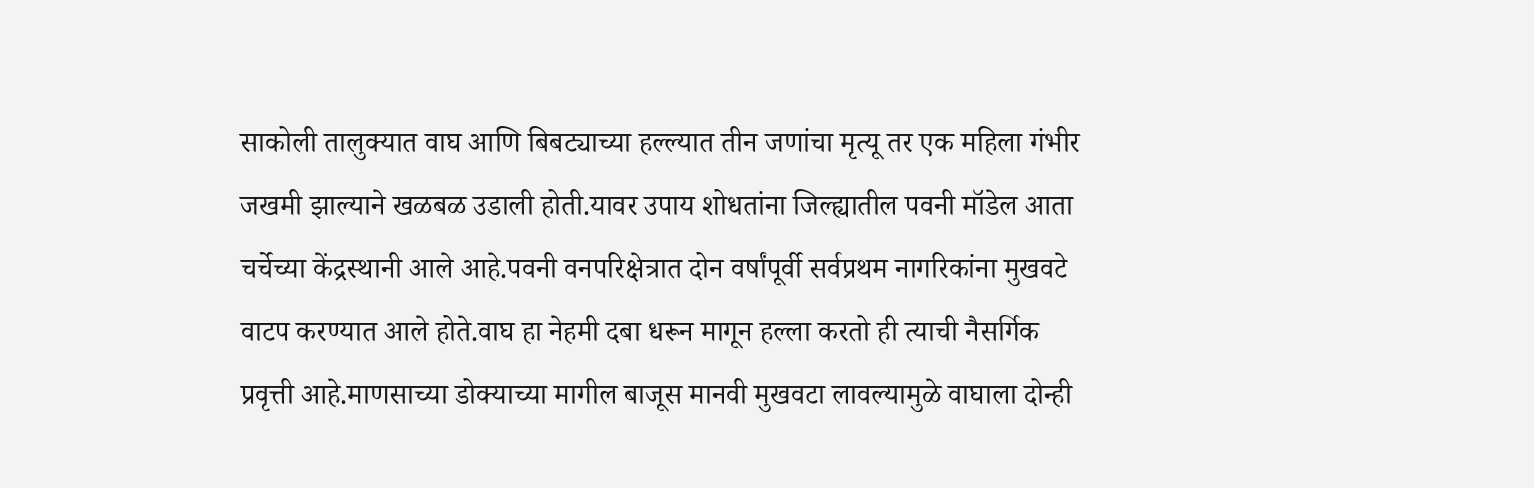साकोली तालुक्यात वाघ आणि बिबट्याच्या हल्ल्यात तीन जणांचा मृत्यू तर एक महिला गंभीर जखमी झाल्याने खळबळ उडाली होती.यावर उपाय शोधतांना जिल्ह्यातील पवनी मॉडेल आता चर्चेच्या केंद्रस्थानी आले आहे.पवनी वनपरिक्षेत्रात दोन वर्षांपूर्वी सर्वप्रथम नागरिकांना मुखवटे वाटप करण्यात आले होते.वाघ हा नेहमी दबा धरून मागून हल्ला करतो ही त्याची नैसर्गिक प्रवृत्ती आहे.माणसाच्या डोक्याच्या मागील बाजूस मानवी मुखवटा लावल्यामुळे वाघाला दोन्ही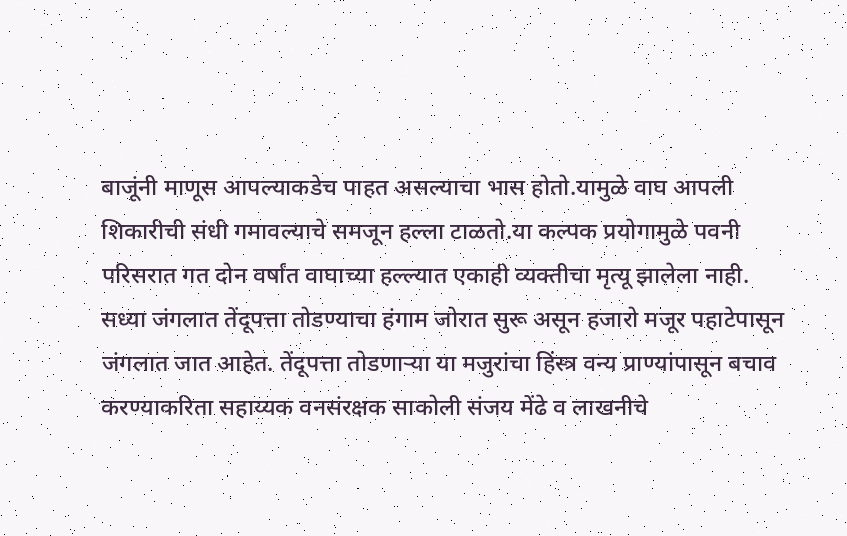बाजूंनी माणूस आपल्याकडेच पाहत असल्याचा भास होतो.यामुळे वाघ आपली शिकारीची संधी गमावल्याचे समजून हल्ला टाळतो.या कल्पक प्रयोगामुळे पवनी परिसरात गत दोन वर्षांत वाघाच्या हल्ल्यात एकाही व्यक्तीचा मृत्यू झालेला नाही.
सध्या जंगलात तेंदूपत्ता तोडण्याचा हंगाम जोरात सुरू असून हजारो मजूर पहाटेपासून जंगलात जात आहेत. तेंदूपत्ता तोडणाऱ्या या मजुरांचा हिंस्त्र वन्य प्राण्यांपासून बचाव करण्याकरिता सहाय्यक वनसंरक्षक साकोली संजय मेंढे व लाखनीचे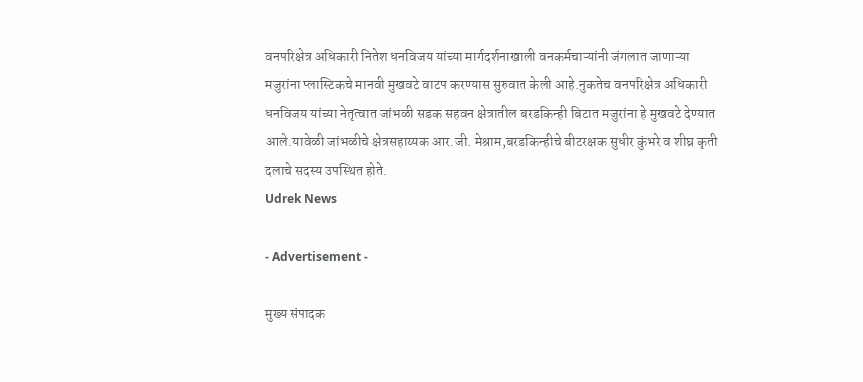वनपरिक्षेत्र अधिकारी नितेश धनविजय यांच्या मार्गदर्शनाखाली वनकर्मचाऱ्यांनी जंगलात जाणाऱ्या मजुरांना प्लास्टिकचे मानवी मुखवटे वाटप करण्यास सुरुवात केली आहे.नुकतेच वनपरिक्षेत्र अधिकारी धनविजय यांच्या नेतृत्वात जांभळी सडक सहवन क्षेत्रातील बरडकिन्ही बिटात मजुरांना हे मुखवटे देण्यात आले.यावेळी जांभळीचे क्षेत्रसहाय्यक आर.जी. मेश्राम,बरडकिन्हीचे बीटरक्षक सुधीर कुंभरे व शीघ्र कृती दलाचे सदस्य उपस्थित होते.
Udrek News

- Advertisement -

मुख्य संपादक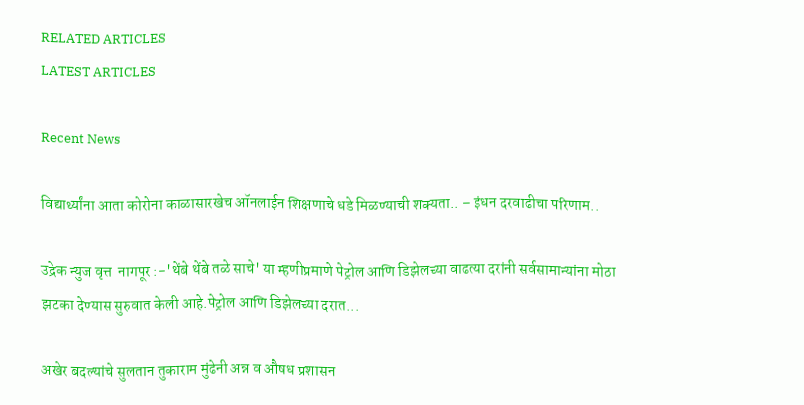RELATED ARTICLES
LATEST ARTICLES

Recent News

विद्यार्थ्यांना आता कोरोना काळासारखेच ऑनलाईन शिक्षणाचे धडे मिळण्याची शक्यता.. – इंधन दरवाढीचा परिणाम..

उद्रेक न्युज वृत्त  नागपूर :-'थेंबे थेंबे तळे साचे' या म्हणीप्रमाणे पेट्रोल आणि डिझेलच्या वाढत्या दरांनी सर्वसामान्यांना मोठा झटका देण्यास सुरुवात केली आहे.पेट्रोल आणि डिझेलच्या दरात...

अखेर बदल्यांचे सुलतान तुकाराम मुंढेनी अन्न व औषध प्रशासन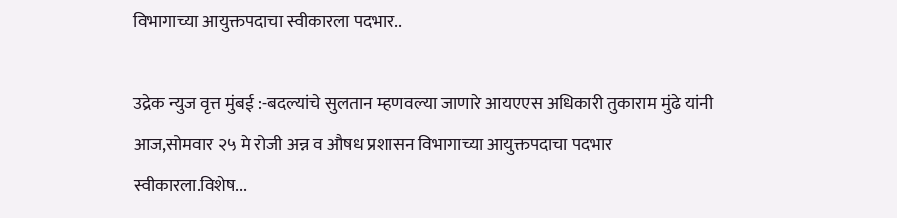विभागाच्या आयुक्तपदाचा स्वीकारला पदभार..

उद्रेक न्युज वृत्त मुंबई :-बदल्यांचे सुलतान म्हणवल्या जाणारे आयएएस अधिकारी तुकाराम मुंढे यांनी आज,सोमवार २५ मे रोजी अन्न व औषध प्रशासन विभागाच्या आयुक्तपदाचा पदभार स्वीकारला.विशेष...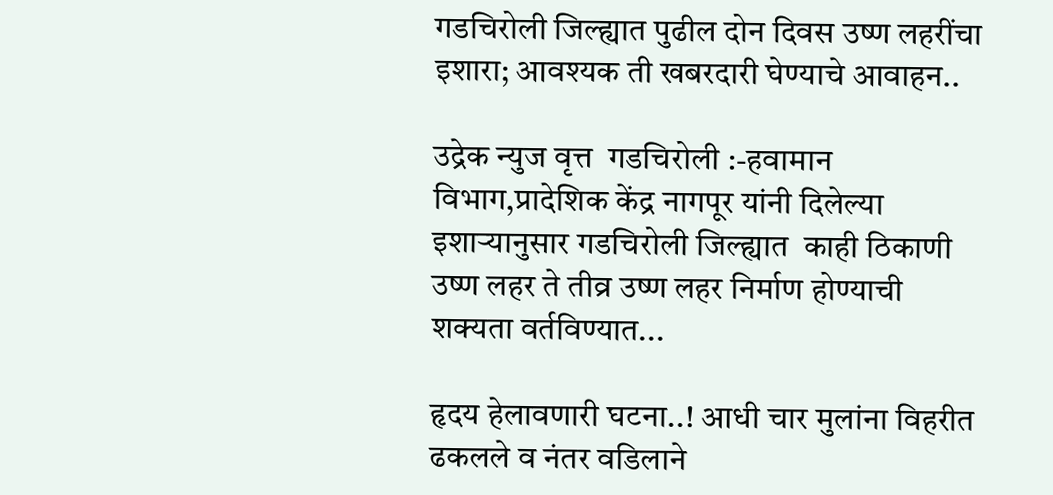गडचिरोली जिल्ह्यात पुढील दोन दिवस उष्ण लहरींचा इशारा; आवश्यक ती खबरदारी घेण्याचे आवाहन..

उद्रेक न्युज वृत्त  गडचिरोली :-हवामान विभाग,प्रादेशिक केंद्र नागपूर यांनी दिलेल्या इशाऱ्यानुसार गडचिरोली जिल्ह्यात  काही ठिकाणी उष्ण लहर ते तीव्र उष्ण लहर निर्माण होण्याची शक्यता वर्तविण्यात...

हृदय हेलावणारी घटना..! आधी चार मुलांना विहरीत ढकलले व नंतर वडिलाने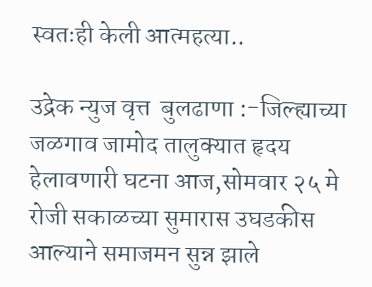स्वतःही केली आत्महत्या..

उद्रेक न्युज वृत्त  बुलढाणा :-जिल्ह्याच्या जळगाव जामोद तालुक्यात हृदय हेलावणारी घटना आज,सोमवार २५ मे रोजी सकाळच्या सुमारास उघडकीस आल्याने समाजमन सुन्न झाले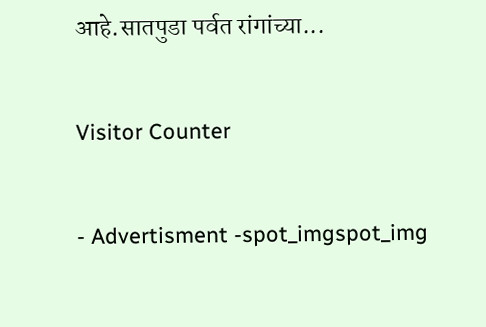आहे.सातपुडा पर्वत रांगांच्या...

Visitor Counter

- Advertisment -spot_imgspot_img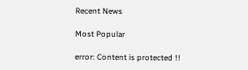Recent News

Most Popular

error: Content is protected !!